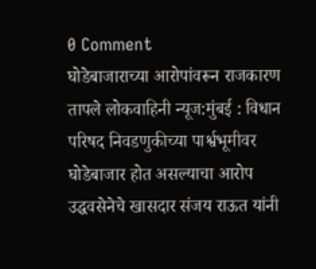0 Comment
घोडेबाजाराच्या आरोपांवरून राजकारण तापले लोकवाहिनी न्यूज:मुंबई : विधान परिषद निवडणुकीच्या पार्श्वभूमीवर घोडेबाजार होत असल्याचा आरोप उद्धवसेनेचे खासदार संजय राऊत यांनी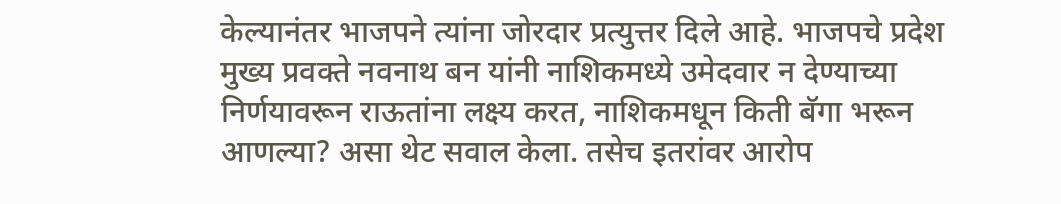केल्यानंतर भाजपने त्यांना जोरदार प्रत्युत्तर दिले आहे. भाजपचे प्रदेश मुख्य प्रवक्ते नवनाथ बन यांनी नाशिकमध्ये उमेदवार न देण्याच्या निर्णयावरून राऊतांना लक्ष्य करत, नाशिकमधून किती बॅगा भरून आणल्या? असा थेट सवाल केला. तसेच इतरांवर आरोप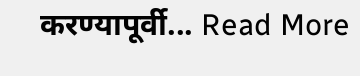करण्यापूर्वी... Read More